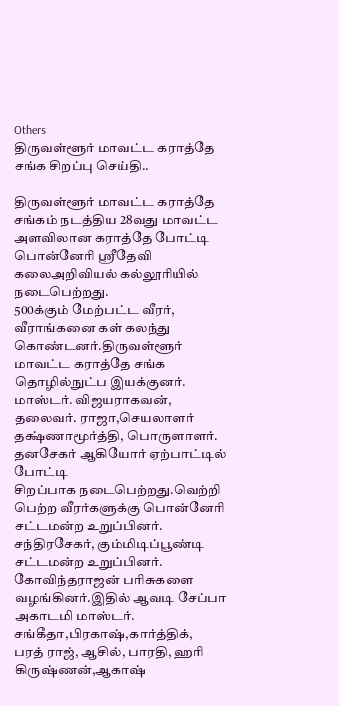Others
திருவள்ளூர் மாவட்ட கராத்தே சங்க சிறப்பு செய்தி..

திருவள்ளூர் மாவட்ட கராத்தே சங்கம் நடத்திய 28வது மாவட்ட அளவிலான கராத்தே போட்டி பொன்னேரி ஸ்ரீதேவி கலைஅறிவியல் கல்லூரியில் நடைபெற்றது.
500க்கும் மேற்பட்ட வீரர், வீராங்கனை கள் கலந்து கொண்டனர்.திருவள்ளூர் மாவட்ட கராத்தே சங்க தொழில்நுட்ப இயக்குனர். மாஸ்டர். விஜயராகவன்,
தலைவர். ராஜா,செயலாளர் தக்ஷ்ணாமூர்த்தி, பொருளாளர். தனசேகர் ஆகியோர் ஏற்பாட்டில் போட்டி
சிறப்பாக நடைபெற்றது.வெற்றி பெற்ற வீரர்களுக்கு பொன்னேரி சட்டமன்ற உறுப்பினர். சந்திரசேகர், கும்மிடிப்பூண்டி சட்டமன்ற உறுப்பினர். கோவிந்தராஜன் பரிசுகளை வழங்கினர்.இதில் ஆவடி சேப்பா அகாடமி மாஸ்டர். சங்கீதா,பிரகாஷ்,கார்த்திக்,
பரத் ராஜ், ஆசில், பாரதி, ஹரி கிருஷ்ணன்,ஆகாஷ்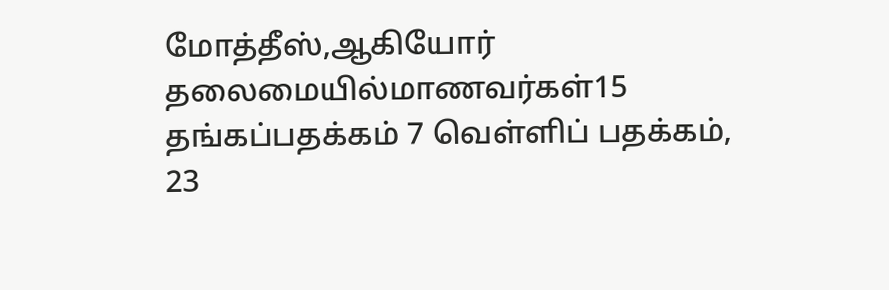மோத்தீஸ்,ஆகியோர் தலைமையில்மாணவர்கள்15 தங்கப்பதக்கம் 7 வெள்ளிப் பதக்கம்,
23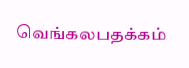வெங்கலபதக்கம்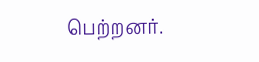பெற்றனர்.